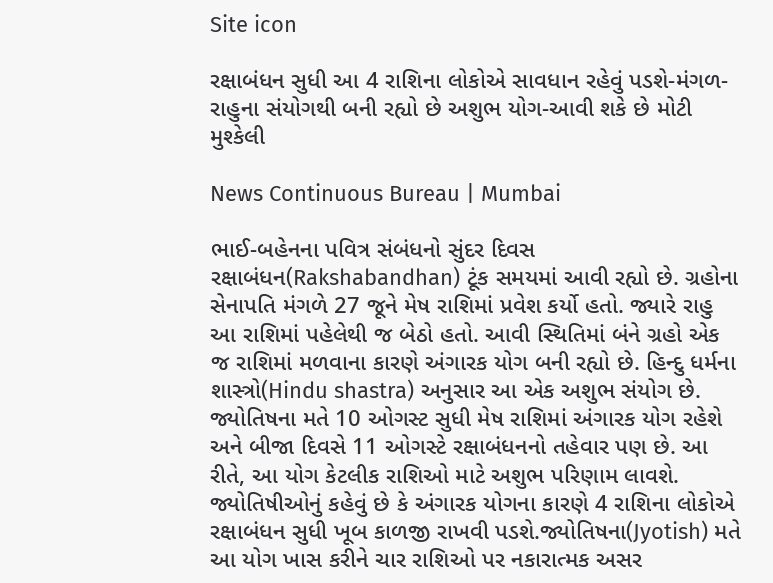Site icon

રક્ષાબંધન સુધી આ 4 રાશિના લોકોએ સાવધાન રહેવું પડશે-મંગળ-રાહુના સંયોગથી બની રહ્યો છે અશુભ યોગ-આવી શકે છે મોટી મુશ્કેલી

News Continuous Bureau | Mumbai

ભાઈ-બહેનના પવિત્ર સંબંધનો સુંદર દિવસ રક્ષાબંધન(Rakshabandhan) ટૂંક સમયમાં આવી રહ્યો છે. ગ્રહોના સેનાપતિ મંગળે 27 જૂને મેષ રાશિમાં પ્રવેશ કર્યો હતો. જ્યારે રાહુ આ રાશિમાં પહેલેથી જ બેઠો હતો. આવી સ્થિતિમાં બંને ગ્રહો એક જ રાશિમાં મળવાના કારણે અંગારક યોગ બની રહ્યો છે. હિન્દુ ધર્મના શાસ્ત્રો(Hindu shastra) અનુસાર આ એક અશુભ સંયોગ છે. જ્યોતિષના મતે 10 ઓગસ્ટ સુધી મેષ રાશિમાં અંગારક યોગ રહેશે અને બીજા દિવસે 11 ઓગસ્ટે રક્ષાબંધનનો તહેવાર પણ છે. આ રીતે, આ યોગ કેટલીક રાશિઓ માટે અશુભ પરિણામ લાવશે. જ્યોતિષીઓનું કહેવું છે કે અંગારક યોગના કારણે 4 રાશિના લોકોએ રક્ષાબંધન સુધી ખૂબ કાળજી રાખવી પડશે.જ્યોતિષના(Jyotish) મતે આ યોગ ખાસ કરીને ચાર રાશિઓ પર નકારાત્મક અસર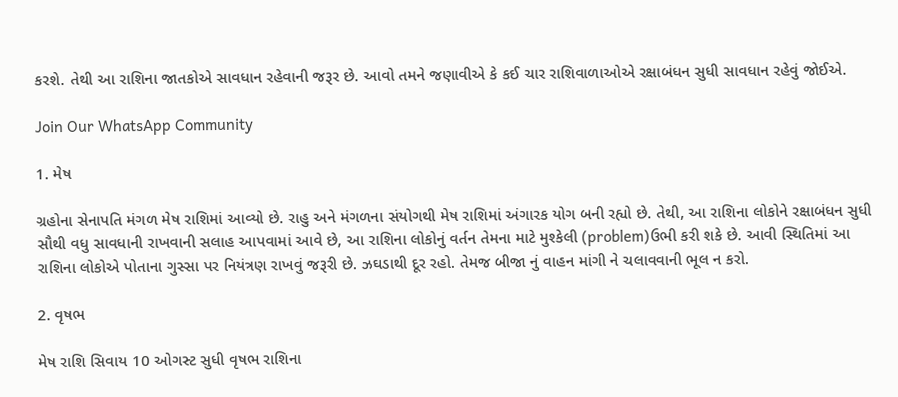કરશે. તેથી આ રાશિના જાતકોએ સાવધાન રહેવાની જરૂર છે. આવો તમને જણાવીએ કે કઈ ચાર રાશિવાળાઓએ રક્ષાબંધન સુધી સાવધાન રહેવું જોઈએ.

Join Our WhatsApp Community

1. મેષ

ગ્રહોના સેનાપતિ મંગળ મેષ રાશિમાં આવ્યો છે. રાહુ અને મંગળના સંયોગથી મેષ રાશિમાં અંગારક યોગ બની રહ્યો છે. તેથી, આ રાશિના લોકોને રક્ષાબંધન સુધી સૌથી વધુ સાવધાની રાખવાની સલાહ આપવામાં આવે છે, આ રાશિના લોકોનું વર્તન તેમના માટે મુશ્કેલી (problem)ઉભી કરી શકે છે. આવી સ્થિતિમાં આ રાશિના લોકોએ પોતાના ગુસ્સા પર નિયંત્રણ રાખવું જરૂરી છે. ઝઘડાથી દૂર રહો. તેમજ બીજા નું વાહન માંગી ને ચલાવવાની ભૂલ ન કરો.

2. વૃષભ

મેષ રાશિ સિવાય 10 ઓગસ્ટ સુધી વૃષભ રાશિના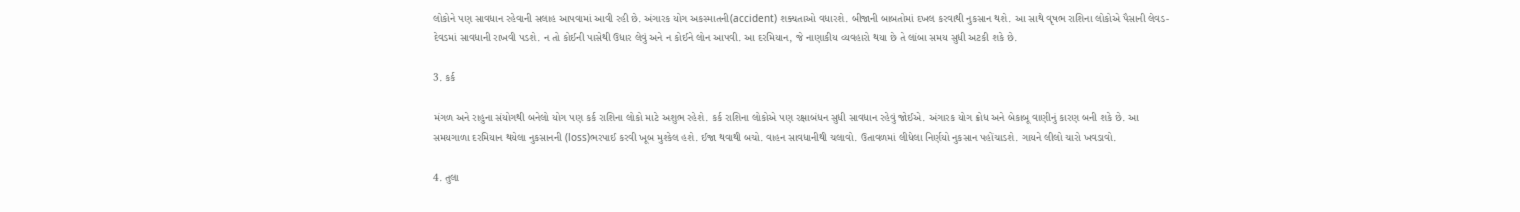લોકોને પણ સાવધાન રહેવાની સલાહ આપવામાં આવી રહી છે. અંગારક યોગ અકસ્માતની(accident) શક્યતાઓ વધારશે. બીજાની બાબતોમાં દખલ કરવાથી નુકસાન થશે. આ સાથે વૃષભ રાશિના લોકોએ પૈસાની લેવડ-દેવડમાં સાવધાની રાખવી પડશે. ન તો કોઈની પાસેથી ઉધાર લેવું અને ન કોઈને લોન આપવી. આ દરમિયાન, જે નાણાકીય વ્યવહારો થયા છે તે લાંબા સમય સુધી અટકી શકે છે.

3. કર્ક

મંગળ અને રાહુના સંયોગથી બનેલો યોગ પણ કર્ક રાશિના લોકો માટે અશુભ રહેશે. કર્ક રાશિના લોકોએ પણ રક્ષાબંધન સુધી સાવધાન રહેવું જોઈએ. અંગારક યોગ ક્રોધ અને બેકાબૂ વાણીનું કારણ બની શકે છે. આ સમયગાળા દરમિયાન થયેલા નુકસાનની (loss)ભરપાઈ કરવી ખૂબ મુશ્કેલ હશે. ઈજા થવાથી બચો. વાહન સાવધાનીથી ચલાવો. ઉતાવળમાં લીધેલા નિર્ણયો નુકસાન પહોંચાડશે. ગાયને લીલો ચારો ખવડાવો.

4. તુલા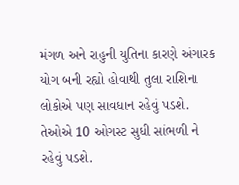મંગળ અને રાહુની યુતિના કારણે અંગારક યોગ બની રહ્યો હોવાથી તુલા રાશિના લોકોએ પણ સાવધાન રહેવું પડશે. તેઓએ 10 ઓગસ્ટ સુધી સાંભળી ને રહેવું પડશે.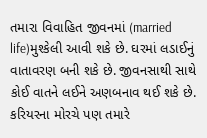તમારા વિવાહિત જીવનમાં (married life)મુશ્કેલી આવી શકે છે. ઘરમાં લડાઈનું વાતાવરણ બની શકે છે. જીવનસાથી સાથે કોઈ વાતને લઈને અણબનાવ થઈ શકે છે. કરિયરના મોરચે પણ તમારે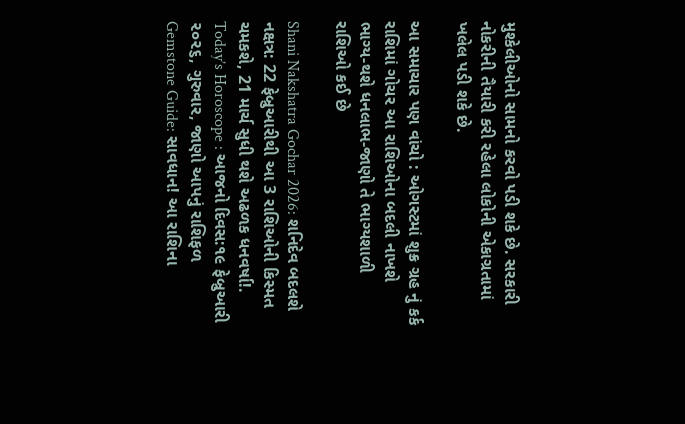મુશ્કેલીઓનો સામનો કરવો પડી શકે છે. સરકારી નોકરીની તૈયારી કરી રહેલા લોકોની એકાગ્રતામાં ખલેલ પડી શકે છે.

આ સમાચાર પણ વાંચો : ઓગસ્ટમાં શુક્ર ગ્રહ નું કર્ક રાશિમાં ગોચર આ રાશિઓના બદલી નાખશે ભાગ્ય-થશે ધનલાભ-જાણો તે ભાગ્યશાળી રાશિઓ કઈ છે

Shani Nakshatra Gochar 2026: શનિદેવ બદલશે નક્ષત્ર: 22 ફેબ્રુઆરીથી આ 3 રાશિઓની કિસ્મત ચમકશે, 21 માર્ચ સુધી થશે અઢળક ધનવર્ષા!.
Today’s Horoscope : આજનો દિવસ:૧૯ ફેબ્રુઆરી ૨૦૨૬, ગુરુવાર, જાણો આપનું રાશિફળ
Gemstone Guide: સાવધાન! આ રાશિના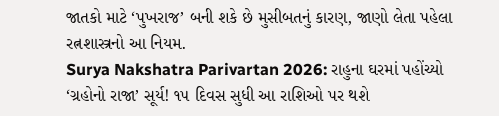જાતકો માટે ‘પુખરાજ’ બની શકે છે મુસીબતનું કારણ, જાણો લેતા પહેલા રત્નશાસ્ત્રનો આ નિયમ.
Surya Nakshatra Parivartan 2026: રાહુના ઘરમાં પહોંચ્યો ‘ગ્રહોનો રાજા’ સૂર્ય! ૧૫ દિવસ સુધી આ રાશિઓ પર થશે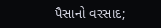પૈસાનો વરસાદ;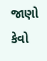જાણો કેવો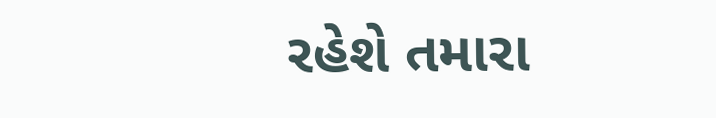રહેશે તમારા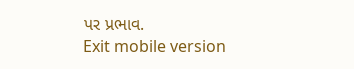પર પ્રભાવ.
Exit mobile version